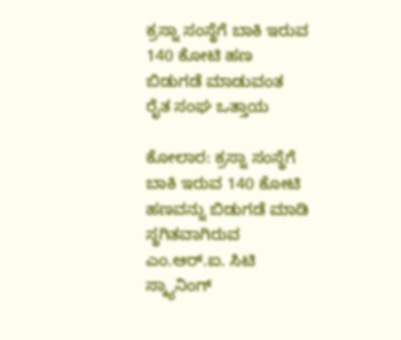ಕ್ರಸ್ನಾ ಸಂಸ್ಥೆಗೆ ಬಾಕಿ ಇರುವ 140 ಕೋಟಿ ಹಣ ಬಿಡುಗಡೆ ಮಾಡುವಂತ ರೈತ ಸಂಘ ಒತ್ತಾಯ

ಕೋಲಾರ: ಕ್ರಸ್ನಾ ಸಂಸ್ಥೆಗೆ ಬಾಕಿ ಇರುವ 140 ಕೋಟಿ ಹಣವನ್ನು ಬಿಡುಗಡೆ ಮಾಡಿ ಸ್ಥಗಿತವಾಗಿರುವ ಎಂ.ಆರ್.ಐ. ಸಿಟಿ ಸ್ಕ್ಯಾನಿಂಗ್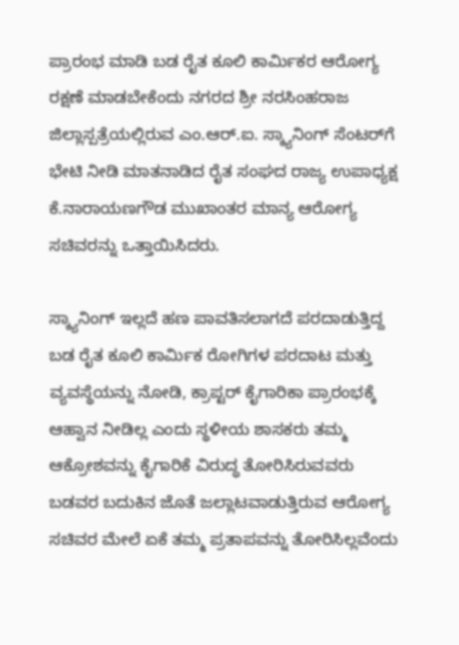ಪ್ರಾರಂಭ ಮಾಡಿ ಬಡ ರೈತ ಕೂಲಿ ಕಾರ್ಮಿಕರ ಆರೋಗ್ಯ ರಕ್ಷಣೆ ಮಾಡಬೇಕೆಂದು ನಗರದ ಶ್ರೀ ನರಸಿಂಹರಾಜ ಜಿಲ್ಲಾಸ್ಪತ್ರೆಯಲ್ಲಿರುವ ಎಂ.ಆರ್.ಐ. ಸ್ಕ್ಯಾನಿಂಗ್ ಸೆಂಟರ್‌ಗೆ ಭೇಟಿ ನೀಡಿ ಮಾತನಾಡಿದ ರೈತ ಸಂಘದ ರಾಜ್ಯ ಉಪಾಧ್ಯಕ್ಷ ಕೆ.ನಾರಾಯಣಗೌಡ ಮುಖಾಂತರ ಮಾನ್ಯ ಆರೋಗ್ಯ ಸಚಿವರನ್ನು ಒತ್ತಾಯಿಸಿದರು.

ಸ್ಕ್ಯಾನಿಂಗ್ ಇಲ್ಲದೆ ಹಣ ಪಾವತಿಸಲಾಗದೆ ಪರದಾಡುತ್ತಿದ್ದ ಬಡ ರೈತ ಕೂಲಿ ಕಾರ್ಮಿಕ ರೋಗಿಗಳ ಪರದಾಟ ಮತ್ತು ವ್ಯವಸ್ಥೆಯನ್ನು ನೋಡಿ, ಕ್ರಾಪ್ಟರ್ ಕೈಗಾರಿಕಾ ಪ್ರಾರಂಭಕ್ಕೆ ಆಹ್ವಾನ ನೀಡಿಲ್ಲ ಎಂದು ಸ್ಥಳೀಯ ಶಾಸಕರು ತಮ್ಮ ಆಕ್ರೋಶವನ್ನು ಕೈಗಾರಿಕೆ ವಿರುದ್ಧ ತೋರಿಸಿರುವವರು ಬಡವರ ಬದುಕಿನ ಜೊತೆ ಜಲ್ಲಾಟವಾಡುತ್ತಿರುವ ಆರೋಗ್ಯ ಸಚಿವರ ಮೇಲೆ ಏಕೆ ತಮ್ಮ ಪ್ರತಾಪವನ್ನು ತೋರಿಸಿಲ್ಲವೆಂದು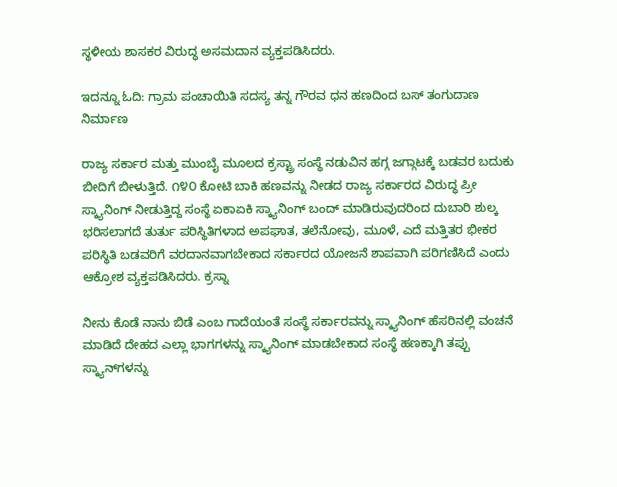ಸ್ಥಳೀಯ ಶಾಸಕರ ವಿರುದ್ಧ ಅಸಮದಾನ ವ್ಯಕ್ತಪಡಿಸಿದರು.

ಇದನ್ನೂ ಓದಿ: ಗ್ರಾಮ ಪಂಚಾಯಿತಿ ಸದಸ್ಯ ತನ್ನ ಗೌರವ ಧನ ಹಣದಿಂದ ಬಸ್ ತಂಗುದಾಣ ನಿರ್ಮಾಣ

ರಾಜ್ಯ ಸರ್ಕಾರ ಮತ್ತು ಮುಂಬೈ ಮೂಲದ ಕ್ರಸ್ಟ್ರಾ ಸಂಸ್ಥೆ ನಡುವಿನ ಹಗ್ಗ ಜಗ್ಗಾಟಕ್ಕೆ ಬಡವರ ಬದುಕು ಬೀದಿಗೆ ಬೀಳುತ್ತಿದೆ. ೧೪೦ ಕೋಟಿ ಬಾಕಿ ಹಣವನ್ನು ನೀಡದ ರಾಜ್ಯ ಸರ್ಕಾರದ ವಿರುದ್ಧ ಪ್ರೀ ಸ್ಕ್ಯಾನಿಂಗ್ ನೀಡುತ್ತಿದ್ದ ಸಂಸ್ಥೆ ಏಕಾಏಕಿ ಸ್ಕ್ಯಾನಿಂಗ್ ಬಂದ್ ಮಾಡಿರುವುದರಿಂದ ದುಬಾರಿ ಶುಲ್ಕ ಭರಿಸಲಾಗದೆ ತುರ್ತು ಪರಿಸ್ಥಿತಿಗಳಾದ ಅಪಘಾತ, ತಲೆನೋವು, ಮೂಳೆ, ಎದೆ ಮತ್ತಿತರ ಭೀಕರ ಪರಿಸ್ಥಿತಿ ಬಡವರಿಗೆ ವರದಾನವಾಗಬೇಕಾದ ಸರ್ಕಾರದ ಯೋಜನೆ ಶಾಪವಾಗಿ ಪರಿಗಣಿಸಿದೆ ಎಂದು ಆಕ್ರೋಶ ವ್ಯಕ್ತಪಡಿಸಿದರು. ಕ್ರಸ್ನಾ

ನೀನು ಕೊಡೆ ನಾನು ಬಿಡೆ ಎಂಬ ಗಾದೆಯಂತೆ ಸಂಸ್ಥೆ ಸರ್ಕಾರವನ್ನು ಸ್ಕ್ಯಾನಿಂಗ್ ಹೆಸರಿನಲ್ಲಿ ವಂಚನೆ ಮಾಡಿದೆ ದೇಹದ ಎಲ್ಲಾ ಭಾಗಗಳನ್ನು ಸ್ಕ್ಯಾನಿಂಗ್ ಮಾಡಬೇಕಾದ ಸಂಸ್ಥೆ ಹಣಕ್ಕಾಗಿ ತಪ್ಪು ಸ್ಕ್ಯಾನ್‌ಗಳನ್ನು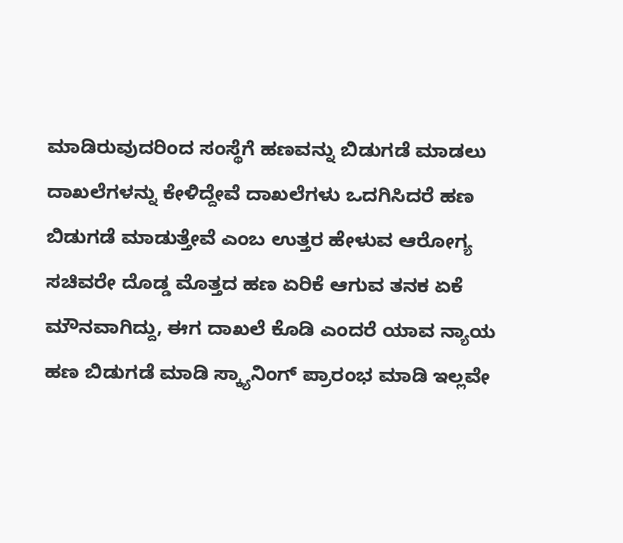ಮಾಡಿರುವುದರಿಂದ ಸಂಸ್ಥೆಗೆ ಹಣವನ್ನು ಬಿಡುಗಡೆ ಮಾಡಲು ದಾಖಲೆಗಳನ್ನು ಕೇಳಿದ್ದೇವೆ ದಾಖಲೆಗಳು ಒದಗಿಸಿದರೆ ಹಣ ಬಿಡುಗಡೆ ಮಾಡುತ್ತೇವೆ ಎಂಬ ಉತ್ತರ ಹೇಳುವ ಆರೋಗ್ಯ ಸಚಿವರೇ ದೊಡ್ಡ ಮೊತ್ತದ ಹಣ ಏರಿಕೆ ಆಗುವ ತನಕ ಏಕೆ ಮೌನವಾಗಿದ್ದು, ಈಗ ದಾಖಲೆ ಕೊಡಿ ಎಂದರೆ ಯಾವ ನ್ಯಾಯ ಹಣ ಬಿಡುಗಡೆ ಮಾಡಿ ಸ್ಕ್ಯಾನಿಂಗ್ ಪ್ರಾರಂಭ ಮಾಡಿ ಇಲ್ಲವೇ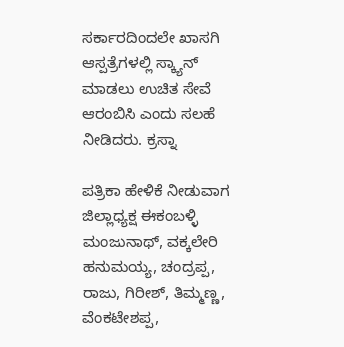ಸರ್ಕಾರದಿಂದಲೇ ಖಾಸಗಿ ಆಸ್ಪತ್ರೆಗಳಲ್ಲಿ ಸ್ಕ್ಯಾನ್ ಮಾಡಲು ಉಚಿತ ಸೇವೆ ಆರಂಬಿಸಿ ಎಂದು ಸಲಹೆ ನೀಡಿದರು. ಕ್ರಸ್ನಾ

ಪತ್ರಿಕಾ ಹೇಳಿಕೆ ನೀಡುವಾಗ ಜಿಲ್ಲಾಧ್ಯಕ್ಷ ಈಕಂಬಳ್ಳಿ ಮಂಜುನಾಥ್, ವಕ್ಕಲೇರಿ ಹನುಮಯ್ಯ, ಚಂದ್ರಪ್ಪ, ರಾಜು, ಗಿರೀಶ್, ತಿಮ್ಮಣ್ಣ, ವೆಂಕಟೇಶಪ್ಪ,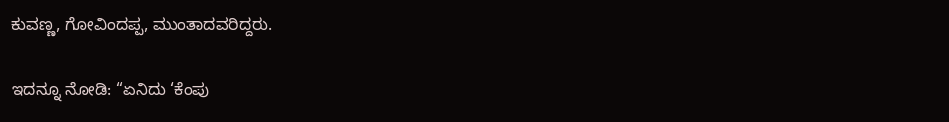ಕುವಣ್ಣ, ಗೋವಿಂದಪ್ಪ, ಮುಂತಾದವರಿದ್ದರು.

ಇದನ್ನೂ ನೋಡಿ: “ಏನಿದು ‘ಕೆಂಪು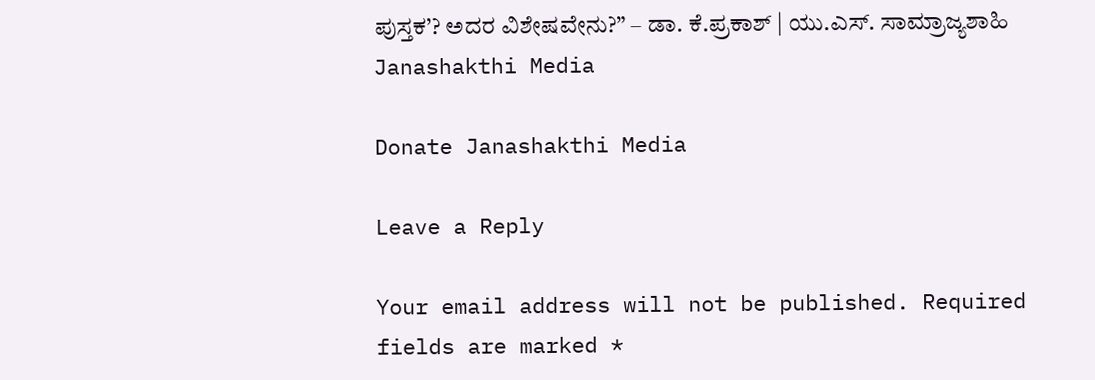ಪುಸ್ತಕ’? ಅದರ ವಿಶೇಷವೇನು?” – ಡಾ. ಕೆ.ಪ್ರಕಾಶ್‌ | ಯು.ಎಸ್‌. ಸಾಮ್ರಾಜ್ಯಶಾಹಿ Janashakthi Media

Donate Janashakthi Media

Leave a Reply

Your email address will not be published. Required fields are marked *